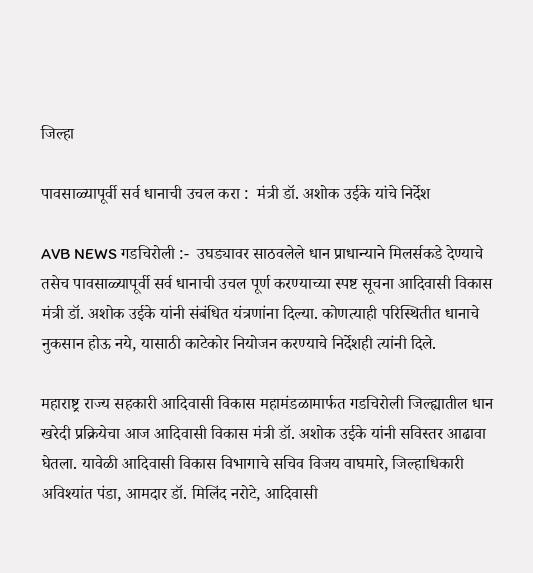जिल्हा

पावसाळ्यापूर्वी सर्व धानाची उचल करा :  मंत्री डॉ. अशोक उईके यांचे निर्देश

AVB NEWS गडचिरोली :-  उघड्यावर साठवलेले धान प्राधान्याने मिलर्सकडे देण्याचे तसेच पावसाळ्यापूर्वी सर्व धानाची उचल पूर्ण करण्याच्या स्पष्ट सूचना आदिवासी विकास मंत्री डॉ. अशोक उईके यांनी संबंधित यंत्रणांना दिल्या. कोणत्याही परिस्थितीत धानाचे नुकसान होऊ नये, यासाठी काटेकोर नियोजन करण्याचे निर्देशही त्यांनी दिले.

महाराष्ट्र राज्य सहकारी आदिवासी विकास महामंडळामार्फत गडचिरोली जिल्ह्यातील धान खरेदी प्रक्रियेचा आज आदिवासी विकास मंत्री डॉ. अशोक उईके यांनी सविस्तर आढावा घेतला. यावेळी आदिवासी विकास विभागाचे सचिव विजय वाघमारे, जिल्हाधिकारी अविश्यांत पंडा, आमदार डॉ. मिलिंद नरोटे, आदिवासी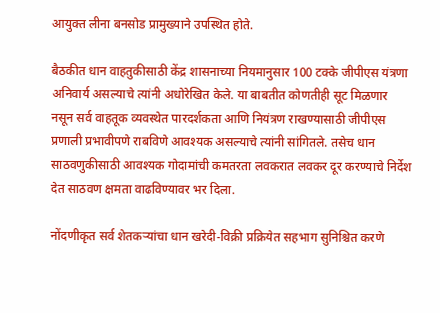आयुक्त लीना बनसोड प्रामुख्याने उपस्थित होते.

बैठकीत धान वाहतुकीसाठी केंद्र शासनाच्या नियमानुसार 100 टक्के जीपीएस यंत्रणा अनिवार्य असल्याचे त्यांनी अधोरेखित केले. या बाबतीत कोणतीही सूट मिळणार नसून सर्व वाहतूक व्यवस्थेत पारदर्शकता आणि नियंत्रण राखण्यासाठी जीपीएस प्रणाली प्रभावीपणे राबविणे आवश्यक असल्याचे त्यांनी सांगितले. तसेच धान साठवणुकीसाठी आवश्यक गोदामांची कमतरता लवकरात लवकर दूर करण्याचे निर्देश देत साठवण क्षमता वाढविण्यावर भर दिला.

नोंदणीकृत सर्व शेतकऱ्यांचा धान खरेदी-विक्री प्रक्रियेत सहभाग सुनिश्चित करणे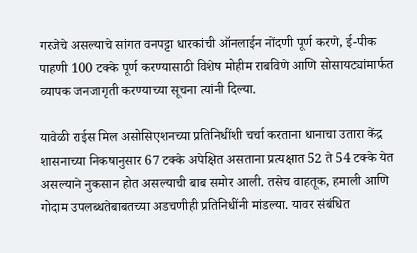गरजेचे असल्याचे सांगत वनपट्टा धारकांची ऑनलाईन नोंदणी पूर्ण करणे, ई-पीक पाहणी 100 टक्के पूर्ण करण्यासाठी विशेष मोहीम राबविणे आणि सोसायट्यांमार्फत व्यापक जनजागृती करण्याच्या सूचना त्यांनी दिल्या.

यावेळी राईस मिल असोसिएशनच्या प्रतिनिधींशी चर्चा करताना धानाचा उतारा केंद्र शासनाच्या निकषानुसार 67 टक्के अपेक्षित असताना प्रत्यक्षात 52 ते 54 टक्के येत असल्याने नुकसान होत असल्याची बाब समोर आली. तसेच वाहतूक, हमाली आणि गोदाम उपलब्धतेबाबतच्या अडचणीही प्रतिनिधींनी मांडल्या. यावर संबंधित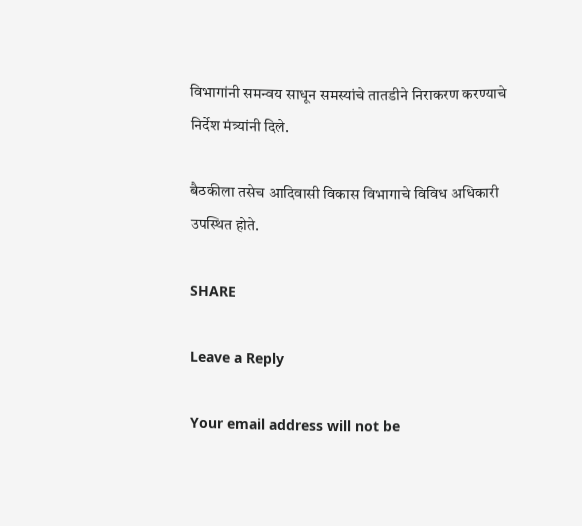विभागांनी समन्वय साधून समस्यांचे तातडीने निराकरण करण्याचे निर्देश मंत्र्यांनी दिले.

बैठकीला तसेच आदिवासी विकास विभागाचे विविध अधिकारी उपस्थित होते.

SHARE

Leave a Reply

Your email address will not be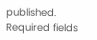published. Required fields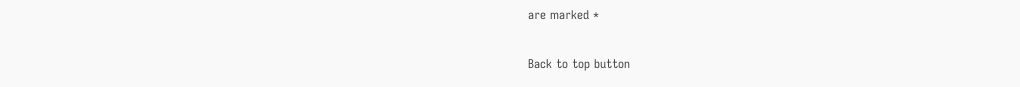are marked *

Back to top button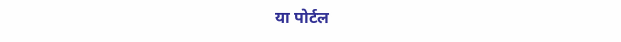या पोर्टल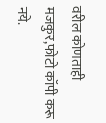वरील कोणताही मजकुर,फोटो कॉपी करू नये.